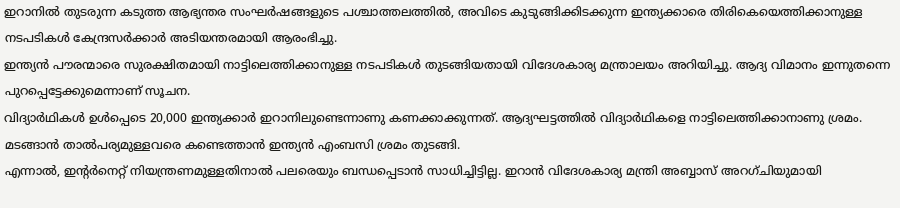ഇറാനിൽ തുടരുന്ന കടുത്ത ആഭ്യന്തര സംഘർഷങ്ങളുടെ പശ്ചാത്തലത്തിൽ, അവിടെ കുടുങ്ങിക്കിടക്കുന്ന ഇന്ത്യക്കാരെ തിരികെയെത്തിക്കാനുള്ള നടപടികൾ കേന്ദ്രസർക്കാർ അടിയന്തരമായി ആരംഭിച്ചു.
ഇന്ത്യൻ പൗരന്മാരെ സുരക്ഷിതമായി നാട്ടിലെത്തിക്കാനുള്ള നടപടികൾ തുടങ്ങിയതായി വിദേശകാര്യ മന്ത്രാലയം അറിയിച്ചു. ആദ്യ വിമാനം ഇന്നുതന്നെ പുറപ്പെട്ടേക്കുമെന്നാണ് സൂചന.
വിദ്യാർഥികൾ ഉൾപ്പെടെ 20,000 ഇന്ത്യക്കാർ ഇറാനിലുണ്ടെന്നാണു കണക്കാക്കുന്നത്. ആദ്യഘട്ടത്തിൽ വിദ്യാർഥികളെ നാട്ടിലെത്തിക്കാനാണു ശ്രമം. മടങ്ങാൻ താൽപര്യമുള്ളവരെ കണ്ടെത്താൻ ഇന്ത്യൻ എംബസി ശ്രമം തുടങ്ങി.
എന്നാൽ, ഇന്റർനെറ്റ് നിയന്ത്രണമുള്ളതിനാൽ പലരെയും ബന്ധപ്പെടാൻ സാധിച്ചിട്ടില്ല. ഇറാൻ വിദേശകാര്യ മന്ത്രി അബ്ബാസ് അറഗ്ചിയുമായി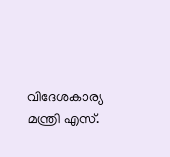വിദേശകാര്യ മന്ത്രി എസ്.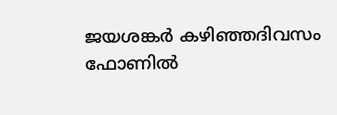ജയശങ്കർ കഴിഞ്ഞദിവസം ഫോണിൽ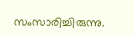സംസാരിച്ചിരുന്നു.